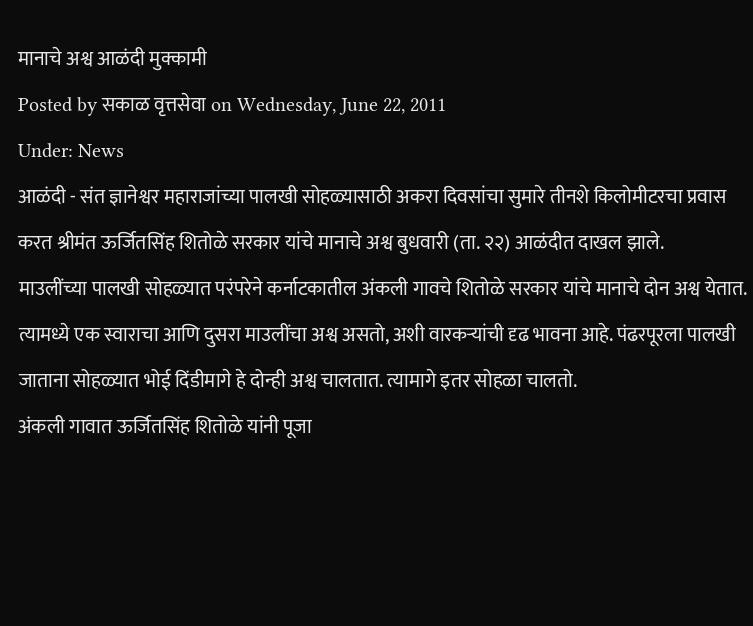मानाचे अश्व आळंदी मुक्कामी
Posted by सकाळ वृत्तसेवा on Wednesday, June 22, 2011
Under: News
आळंदी - संत ज्ञानेश्वर महाराजांच्या पालखी सोहळ्यासाठी अकरा दिवसांचा सुमारे तीनशे किलोमीटरचा प्रवास करत श्रीमंत ऊर्जितसिंह शितोळे सरकार यांचे मानाचे अश्व बुधवारी (ता. २२) आळंदीत दाखल झाले.
माउलींच्या पालखी सोहळ्यात परंपरेने कर्नाटकातील अंकली गावचे शितोळे सरकार यांचे मानाचे दोन अश्व येतात. त्यामध्ये एक स्वाराचा आणि दुसरा माउलींचा अश्व असतो, अशी वारकऱ्यांची दृढ भावना आहे. पंढरपूरला पालखी जाताना सोहळ्यात भोई दिंडीमागे हे दोन्ही अश्व चालतात. त्यामागे इतर सोहळा चालतो.
अंकली गावात ऊर्जितसिंह शितोळे यांनी पूजा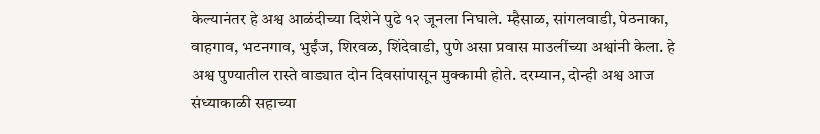केल्यानंतर हे अश्व आळंदीच्या दिशेने पुढे १२ जूनला निघाले. म्हैसाळ, सांगलवाडी, पेठनाका, वाहगाव, भटनगाव, भुईंज, शिरवळ, शिंदेवाडी, पुणे असा प्रवास माउलींच्या अश्वांनी केला. हे अश्व पुण्यातील रास्ते वाड्यात दोन दिवसांपासून मुक्कामी होते. दरम्यान, दोन्ही अश्व आज संध्याकाळी सहाच्या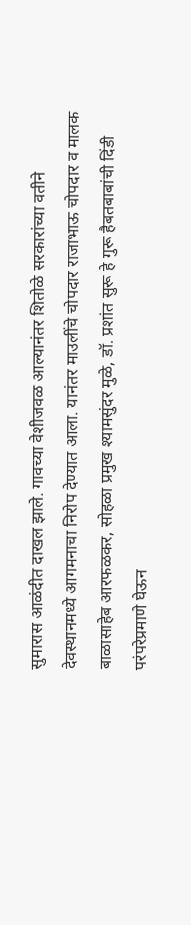सुमारास आळंदीत दाखल झाले. गावच्या वेशीजवळ आल्यानंतर शितोळे सरकारांच्या वतीने देवस्थानमध्ये आगमनाचा निरोप देण्यात आला. यानंतर माउलींचे चोपदार राजाभाऊ चोपदार व मालक बाळासाहेब आरफळकर, सोहळा प्रमुख श्यामसुंदर मुळे, डॉ. प्रशांत सुरू हे गुरू हैबतबाबांची दिंडी परंपरेप्रमाणे घेऊन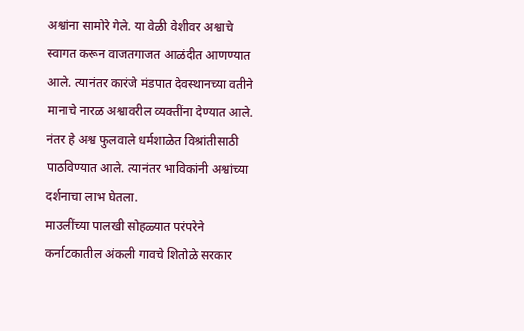अश्वांना सामोरे गेले. या वेळी वेशीवर अश्वाचे स्वागत करून वाजतगाजत आळंदीत आणण्यात आले. त्यानंतर कारंजे मंडपात देवस्थानच्या वतीने मानाचे नारळ अश्वावरील व्यक्तींना देण्यात आले. नंतर हे अश्व फुलवाले धर्मशाळेत विश्रांतीसाठी पाठविण्यात आले. त्यानंतर भाविकांनी अश्वांच्या दर्शनाचा लाभ घेतला.
माउलींच्या पालखी सोहळ्यात परंपरेने कर्नाटकातील अंकली गावचे शितोळे सरकार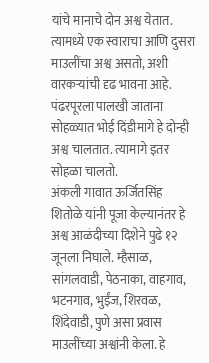यांचे मानाचे दोन अश्व येतात. त्यामध्ये एक स्वाराचा आणि दुसरा माउलींचा अश्व असतो, अशी वारकऱ्यांची दृढ भावना आहे. पंढरपूरला पालखी जाताना सोहळ्यात भोई दिंडीमागे हे दोन्ही अश्व चालतात. त्यामागे इतर सोहळा चालतो.
अंकली गावात ऊर्जितसिंह शितोळे यांनी पूजा केल्यानंतर हे अश्व आळंदीच्या दिशेने पुढे १२ जूनला निघाले. म्हैसाळ, सांगलवाडी, पेठनाका, वाहगाव, भटनगाव, भुईंज, शिरवळ, शिंदेवाडी, पुणे असा प्रवास माउलींच्या अश्वांनी केला. हे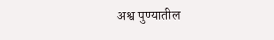अश्व पुण्यातील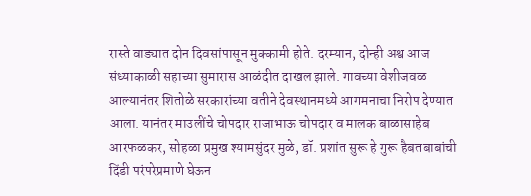रास्ते वाड्यात दोन दिवसांपासून मुक्कामी होते. दरम्यान, दोन्ही अश्व आज संध्याकाळी सहाच्या सुमारास आळंदीत दाखल झाले. गावच्या वेशीजवळ आल्यानंतर शितोळे सरकारांच्या वतीने देवस्थानमध्ये आगमनाचा निरोप देण्यात आला. यानंतर माउलींचे चोपदार राजाभाऊ चोपदार व मालक बाळासाहेब आरफळकर, सोहळा प्रमुख श्यामसुंदर मुळे, डॉ. प्रशांत सुरू हे गुरू हैबतबाबांची दिंडी परंपरेप्रमाणे घेऊन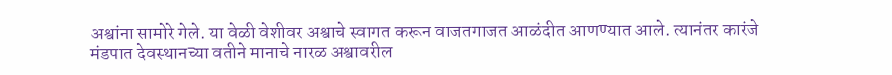अश्वांना सामोरे गेले. या वेळी वेशीवर अश्वाचे स्वागत करून वाजतगाजत आळंदीत आणण्यात आले. त्यानंतर कारंजे मंडपात देवस्थानच्या वतीने मानाचे नारळ अश्वावरील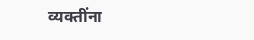व्यक्तींना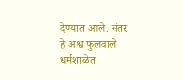देण्यात आले. नंतर हे अश्व फुलवाले धर्मशाळेत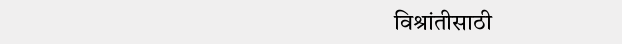विश्रांतीसाठी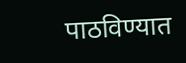पाठविण्यात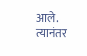आले. त्यानंतर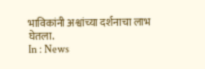भाविकांनी अश्वांच्या दर्शनाचा लाभ घेतला.
In : News